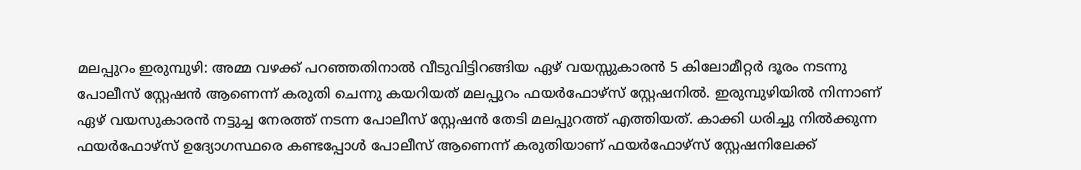മലപ്പുറം ഇരുമ്പുഴി: അമ്മ വഴക്ക് പറഞ്ഞതിനാൽ വീടുവിട്ടിറങ്ങിയ ഏഴ് വയസ്സുകാരൻ 5 കിലോമീറ്റർ ദൂരം നടന്നു പോലീസ് സ്റ്റേഷൻ ആണെന്ന് കരുതി ചെന്നു കയറിയത് മലപ്പുറം ഫയർഫോഴ്സ് സ്റ്റേഷനിൽ. ഇരുമ്പുഴിയിൽ നിന്നാണ് ഏഴ് വയസുകാരൻ നട്ടുച്ച നേരത്ത് നടന്ന പോലീസ് സ്റ്റേഷൻ തേടി മലപ്പുറത്ത് എത്തിയത്. കാക്കി ധരിച്ചു നിൽക്കുന്ന ഫയർഫോഴ്സ് ഉദ്യോഗസ്ഥരെ കണ്ടപ്പോൾ പോലീസ് ആണെന്ന് കരുതിയാണ് ഫയർഫോഴ്സ് സ്റ്റേഷനിലേക്ക്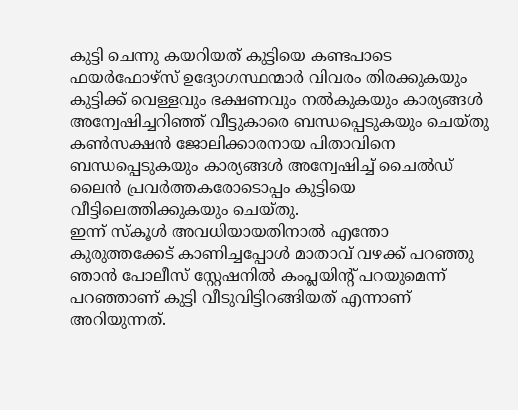കുട്ടി ചെന്നു കയറിയത് കുട്ടിയെ കണ്ടപാടെ ഫയർഫോഴ്സ് ഉദ്യോഗസ്ഥന്മാർ വിവരം തിരക്കുകയും കുട്ടിക്ക് വെള്ളവും ഭക്ഷണവും നൽകുകയും കാര്യങ്ങൾ അന്വേഷിച്ചറിഞ്ഞ് വീട്ടുകാരെ ബന്ധപ്പെടുകയും ചെയ്തു കൺസക്ഷൻ ജോലിക്കാരനായ പിതാവിനെ ബന്ധപ്പെടുകയും കാര്യങ്ങൾ അന്വേഷിച്ച് ചൈൽഡ് ലൈൻ പ്രവർത്തകരോടൊപ്പം കുട്ടിയെ വീട്ടിലെത്തിക്കുകയും ചെയ്തു.
ഇന്ന് സ്കൂൾ അവധിയായതിനാൽ എന്തോ കുരുത്തക്കേട് കാണിച്ചപ്പോൾ മാതാവ് വഴക്ക് പറഞ്ഞു ഞാൻ പോലീസ് സ്റ്റേഷനിൽ കംപ്ലയിന്റ് പറയുമെന്ന് പറഞ്ഞാണ് കുട്ടി വീടുവിട്ടിറങ്ങിയത് എന്നാണ് അറിയുന്നത്.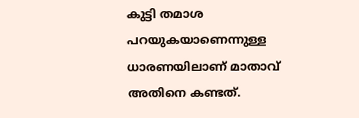കുട്ടി തമാശ പറയുകയാണെന്നുള്ള ധാരണയിലാണ് മാതാവ് അതിനെ കണ്ടത്.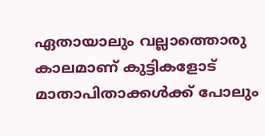ഏതായാലും വല്ലാത്തൊരു കാലമാണ് കുട്ടികളോട് മാതാപിതാക്കൾക്ക് പോലും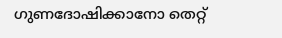ഗുണദോഷിക്കാനോ തെറ്റ്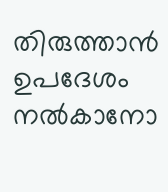തിരുത്താൻ ഉപദേശം നൽകാനോ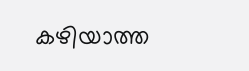കഴിയാത്ത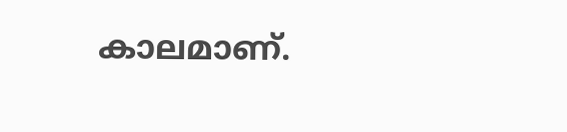കാലമാണ്.